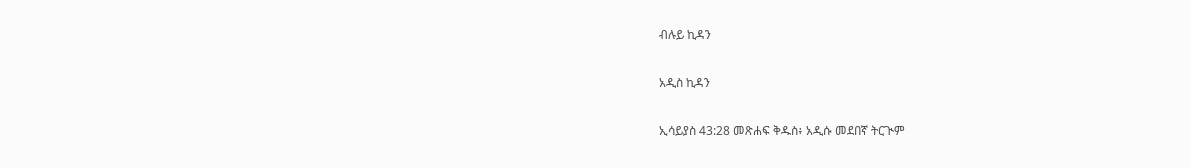ብሉይ ኪዳን

አዲስ ኪዳን

ኢሳይያስ 43:28 መጽሐፍ ቅዱስ፥ አዲሱ መደበኛ ትርጒም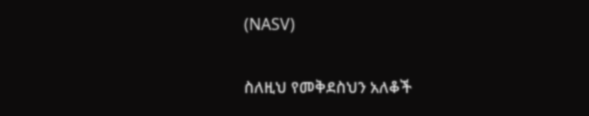(NASV)

ስለዚህ የመቅደስህን አለቆች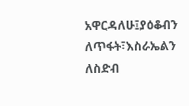አዋርዳለሁ፤ያዕቆብን ለጥፋት፣እስራኤልን ለስድብ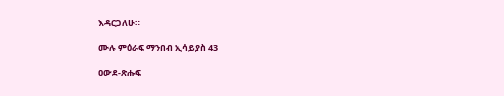እዳርጋለሁ።

ሙሉ ምዕራፍ ማንበብ ኢሳይያስ 43

ዐውደ-ጽሑፍ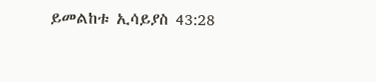ይመልከቱ ኢሳይያስ 43:28